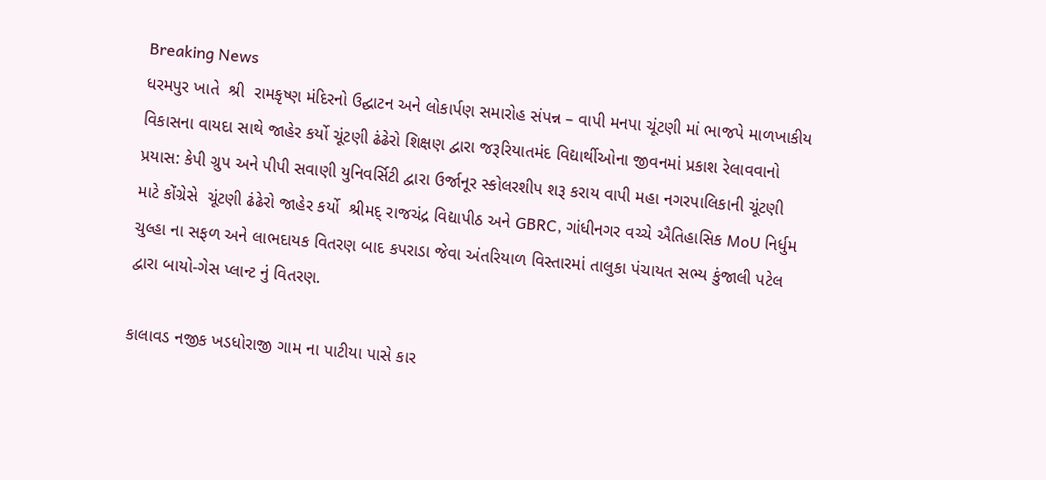Breaking News
ધરમપુર ખાતે  શ્રી  રામકૃષ્ણ મંદિરનો ઉદ્ઘાટન અને લોકાર્પણ સમારોહ સંપન્ન – વાપી મનપા ચૂંટણી માં ભાજપે માળખાકીય વિકાસના વાયદા સાથે જાહેર કર્યો ચૂંટણી ઢંઢેરો શિક્ષણ દ્વારા જરૂરિયાતમંદ વિદ્યાર્થીઓના જીવનમાં પ્રકાશ રેલાવવાનો પ્રયાસ: કેપી ગ્રુપ અને પીપી સવાણી યુનિવર્સિટી દ્વારા ઉર્જાનૂર સ્કોલરશીપ શરૂ કરાય વાપી મહા નગરપાલિકાની ચૂંટણી માટે કોંગ્રેસે  ચૂંટણી ઢંઢેરો જાહેર કર્યો  શ્રીમદ્ રાજચંદ્ર વિદ્યાપીઠ અને GBRC, ગાંધીનગર વચ્ચે ઐતિહાસિક MoU નિર્ધુમ ચુલ્હા ના સફળ અને લાભદાયક વિતરણ બાદ કપરાડા જેવા અંતરિયાળ વિસ્તારમાં તાલુકા પંચાયત સભ્ય કુંજાલી પટેલ દ્વારા બાયો-ગેસ પ્લાન્ટ નું વિતરણ.

કાલાવડ નજીક ખડધોરાજી ગામ ના પાટીયા પાસે કાર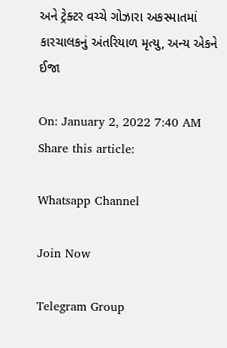અને ટ્રેક્ટર વચ્ચે ગોઝારા અકસ્માતમાં કારચાલકનું અંતરિયાળ મૃત્યુ, અન્ય એકને ઈજા

On: January 2, 2022 7:40 AM
Share this article:

Whatsapp Channel

Join Now

Telegram Group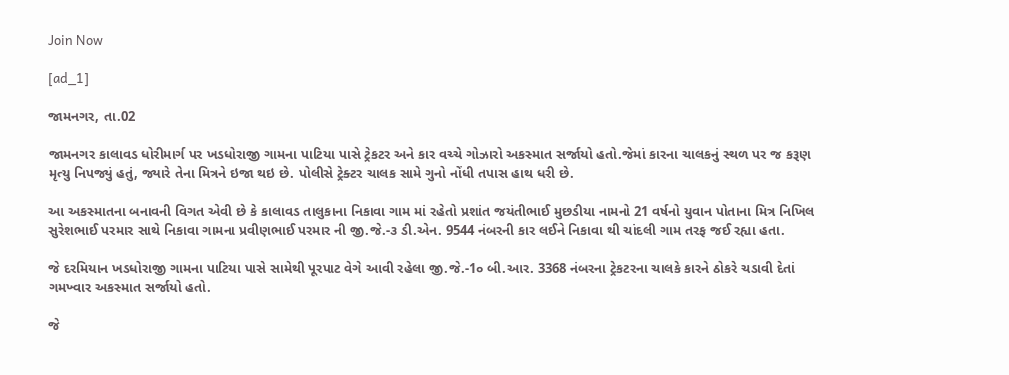Join Now

[ad_1]

જામનગર, તા.02

જામનગર કાલાવડ ધોરીમાર્ગ પર ખડધોરાજી ગામના પાટિયા પાસે ટ્રેકટર અને કાર વચ્ચે ગોઝારો અકસ્માત સર્જાયો હતો.જેમાં કારના ચાલકનું સ્થળ પર જ કરૂણ મૃત્યુ નિપજ્યું હતું, જ્યારે તેના મિત્રને ઇજા થઇ છે. પોલીસે ટ્રેક્ટર ચાલક સામે ગુનો નોંધી તપાસ હાથ ધરી છે.

આ અકસ્માતના બનાવની વિગત એવી છે કે કાલાવડ તાલુકાના નિકાવા ગામ માં રહેતો પ્રશાંત જયંતીભાઈ મુછડીયા નામનો 21 વર્ષનો યુવાન પોતાના મિત્ર નિખિલ સુરેશભાઈ પરમાર સાથે નિકાવા ગામના પ્રવીણભાઈ પરમાર ની જી.જે.-૩ ડી.એન. 9544 નંબરની કાર લઈને નિકાવા થી ચાંદલી ગામ તરફ જઈ રહ્યા હતા.

જે દરમિયાન ખડધોરાજી ગામના પાટિયા પાસે સામેથી પૂરપાટ વેગે આવી રહેલા જી.જે.-1૦ બી.આર. 3368 નંબરના ટ્રેકટરના ચાલકે કારને ઠોકરે ચડાવી દેતાં ગમખ્વાર અકસ્માત સર્જાયો હતો.

જે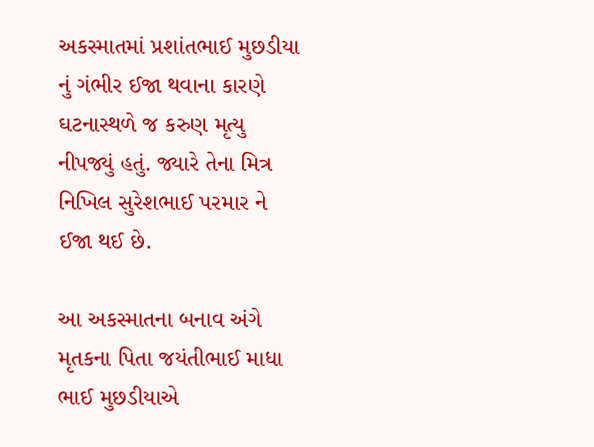અકસ્માતમાં પ્રશાંતભાઈ મુછડીયા નું ગંભીર ઈજા થવાના કારણે ઘટનાસ્થળે જ કરુણ મૃત્યુ નીપજ્યું હતું. જ્યારે તેના મિત્ર નિખિલ સુરેશભાઈ પરમાર ને ઈજા થઈ છે.

આ અકસ્માતના બનાવ અંગે મૃતકના પિતા જયંતીભાઈ માધા ભાઈ મુછડીયાએ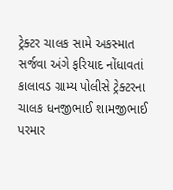ટ્રેક્ટર ચાલક સામે અકસ્માત સર્જવા અંગે ફરિયાદ નોંધાવતાં કાલાવડ ગ્રામ્ય પોલીસે ટ્રેક્ટરના ચાલક ધનજીભાઈ શામજીભાઈ પરમાર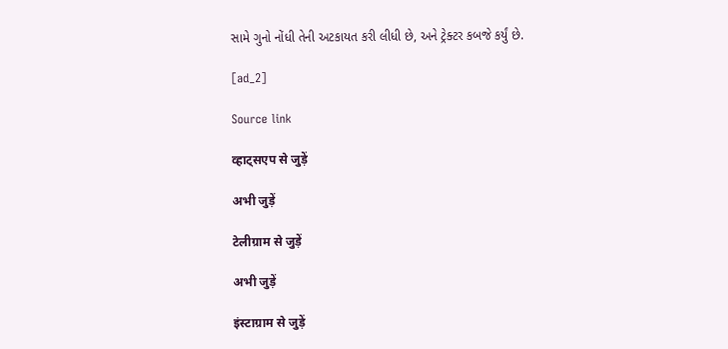સામે ગુનો નોંધી તેની અટકાયત કરી લીધી છે, અને ટ્રેક્ટર કબજે કર્યું છે.

[ad_2]

Source link

व्हाट्सएप से जुड़ें

अभी जुड़ें

टेलीग्राम से जुड़ें

अभी जुड़ें

इंस्टाग्राम से जुड़ें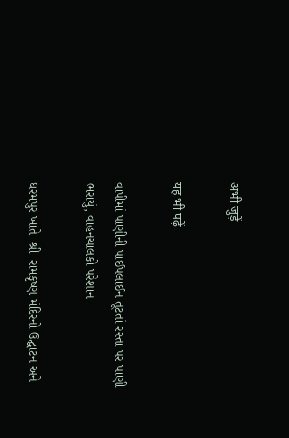अभी जुड़ें

यह भी पढ़ें

વાપીમાં પાણીની પાઈપલાઈન તૂટતાં રસ્તા પર પાણી ભરાયું, વાહનચાલકો પરેશાન

ધરમપુર ખાતે  શ્રી  રામકૃષ્ણ મંદિરનો ઉદ્ઘાટન અને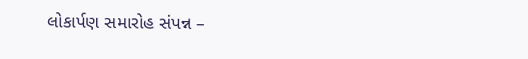લોકાર્પણ સમારોહ સંપન્ન –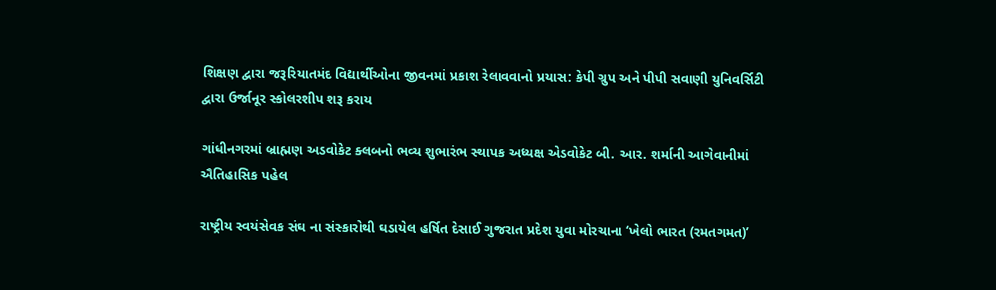શિક્ષણ દ્વારા જરૂરિયાતમંદ વિદ્યાર્થીઓના જીવનમાં પ્રકાશ રેલાવવાનો પ્રયાસ: કેપી ગ્રુપ અને પીપી સવાણી યુનિવર્સિટી દ્વારા ઉર્જાનૂર સ્કોલરશીપ શરૂ કરાય

ગાંધીનગરમાં બ્રાહ્મણ અડવોકેટ ક્લબનો ભવ્ય શુભારંભ સ્થાપક અધ્યક્ષ એડવોકેટ બી. આર. શર્માની આગેવાનીમાં ઐતિહાસિક પહેલ

રાષ્ટ્રીય સ્વયંસેવક સંઘ ના સંસ્કારોથી ઘડાયેલ હર્ષિત દેસાઈ ગુજરાત પ્રદેશ યુવા મોરચાના ‘ખેલો ભારત (રમતગમત)’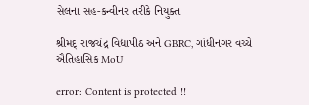સેલના સહ-કન્વીનર તરીકે નિયુક્ત

શ્રીમદ્ રાજચંદ્ર વિદ્યાપીઠ અને GBRC, ગાંધીનગર વચ્ચે ઐતિહાસિક MoU

error: Content is protected !!